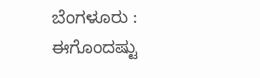ಬೆಂಗಳೂರು : ಈಗೊಂದಷ್ಟು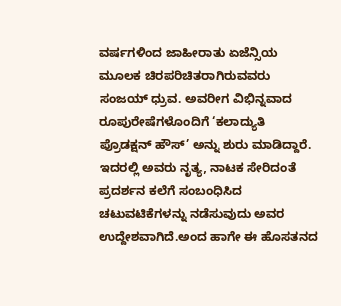ವರ್ಷಗಳಿಂದ ಜಾಹೀರಾತು ಏಜೆನ್ಸಿಯ ಮೂಲಕ ಚಿರಪರಿಚಿತರಾಗಿರುವವರು ಸಂಜಯ್ ಧ್ರುವ. ಅವರೀಗ ವಿಭಿನ್ನವಾದ ರೂಪುರೇಷೆಗಳೊಂದಿಗೆ ‘ಕಲಾದ್ಯುತಿ ಪ್ರೊಡಕ್ಷನ್ ಹೌಸ್’ ಅನ್ನು ಶುರು ಮಾಡಿದ್ದಾರೆ.
ಇದರಲ್ಲಿ ಅವರು ನೃತ್ಯ, ನಾಟಕ ಸೇರಿದಂತೆ ಪ್ರದರ್ಶನ ಕಲೆಗೆ ಸಂಬಂಧಿಸಿದ ಚಟುವಟಿಕೆಗಳನ್ನು ನಡೆಸುವುದು ಅವರ ಉದ್ದೇಶವಾಗಿದೆ.ಅಂದ ಹಾಗೇ ಈ ಹೊಸತನದ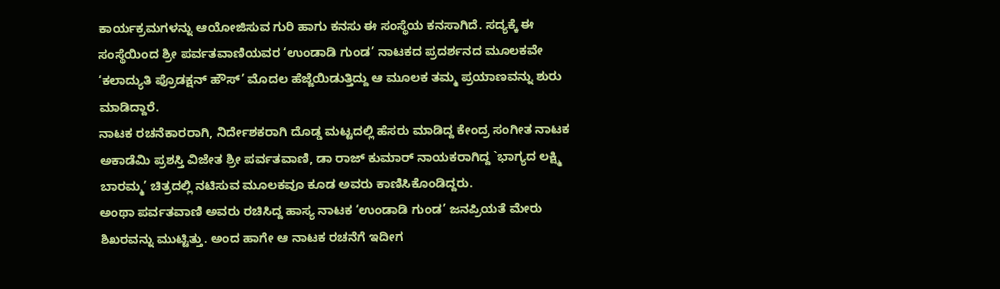ಕಾರ್ಯಕ್ರಮಗಳನ್ನು ಆಯೋಜಿಸುವ ಗುರಿ ಹಾಗು ಕನಸು ಈ ಸಂಸ್ಥೆಯ ಕನಸಾಗಿದೆ. ಸದ್ಯಕ್ಕೆ ಈ ಸಂಸ್ಥೆಯಿಂದ ಶ್ರೀ ಪರ್ವತವಾಣಿಯವರ ‘ಉಂಡಾಡಿ ಗುಂಡ’ ನಾಟಕದ ಪ್ರದರ್ಶನದ ಮೂಲಕವೇ ‘ಕಲಾದ್ಯುತಿ ಪ್ರೊಡಕ್ಷನ್ ಹೌಸ್’ ಮೊದಲ ಹೆಜ್ಜೆಯಿಡುತ್ತಿದ್ದು ಆ ಮೂಲಕ ತಮ್ಮ ಪ್ರಯಾಣವನ್ನು ಶುರು ಮಾಡಿದ್ದಾರೆ.
ನಾಟಕ ರಚನೆಕಾರರಾಗಿ, ನಿರ್ದೇಶಕರಾಗಿ ದೊಡ್ಡ ಮಟ್ಟದಲ್ಲಿ ಹೆಸರು ಮಾಡಿದ್ದ ಕೇಂದ್ರ ಸಂಗೀತ ನಾಟಕ ಅಕಾಡೆಮಿ ಪ್ರಶಸ್ತಿ ವಿಜೇತ ಶ್ರೀ ಪರ್ವತವಾಣಿ, ಡಾ ರಾಜ್ ಕುಮಾರ್ ನಾಯಕರಾಗಿದ್ದ `ಭಾಗ್ಯದ ಲಕ್ಷ್ಮಿ ಬಾರಮ್ಮ’ ಚಿತ್ರದಲ್ಲಿ ನಟಿಸುವ ಮೂಲಕವೂ ಕೂಡ ಅವರು ಕಾಣಿಸಿಕೊಂಡಿದ್ದರು.
ಅಂಥಾ ಪರ್ವತವಾಣಿ ಅವರು ರಚಿಸಿದ್ದ ಹಾಸ್ಯ ನಾಟಕ ‘ಉಂಡಾಡಿ ಗುಂಡ’ ಜನಪ್ರಿಯತೆ ಮೇರು ಶಿಖರವನ್ನು ಮುಟ್ಟಿತ್ತು. ಅಂದ ಹಾಗೇ ಆ ನಾಟಕ ರಚನೆಗೆ ಇದೀಗ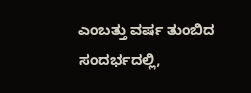ಎಂಬತ್ತು ವರ್ಷ ತುಂಬಿದ ಸಂದರ್ಭದಲ್ಲಿ,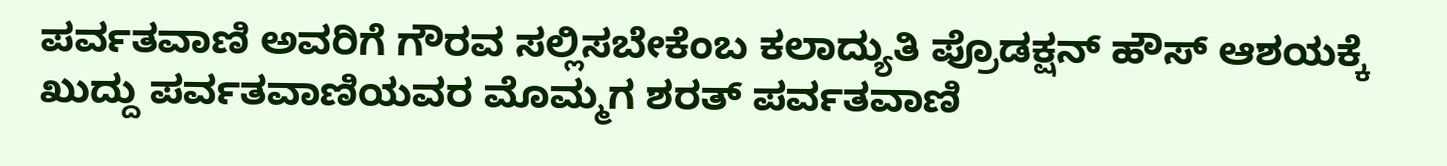ಪರ್ವತವಾಣಿ ಅವರಿಗೆ ಗೌರವ ಸಲ್ಲಿಸಬೇಕೆಂಬ ಕಲಾದ್ಯುತಿ ಪ್ರೊಡಕ್ಷನ್ ಹೌಸ್ ಆಶಯಕ್ಕೆ ಖುದ್ದು ಪರ್ವತವಾಣಿಯವರ ಮೊಮ್ಮಗ ಶರತ್ ಪರ್ವತವಾಣಿ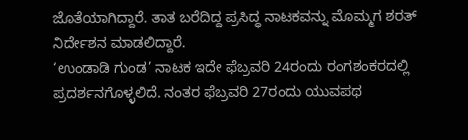ಜೊತೆಯಾಗಿದ್ದಾರೆ. ತಾತ ಬರೆದಿದ್ದ ಪ್ರಸಿದ್ಧ ನಾಟಕವನ್ನು ಮೊಮ್ಮಗ ಶರತ್ ನಿರ್ದೇಶನ ಮಾಡಲಿದ್ದಾರೆ.
‘ಉಂಡಾಡಿ ಗುಂಡ’ ನಾಟಕ ಇದೇ ಫೆಬ್ರವರಿ 24ರಂದು ರಂಗಶಂಕರದಲ್ಲಿ ಪ್ರದರ್ಶನಗೊಳ್ಳಲಿದೆ. ನಂತರ ಫೆಬ್ರವರಿ 27ರಂದು ಯುವಪಥ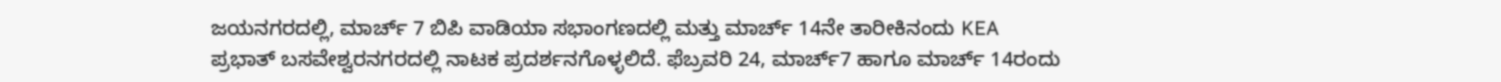ಜಯನಗರದಲ್ಲಿ, ಮಾರ್ಚ್ 7 ಬಿಪಿ ವಾಡಿಯಾ ಸಭಾಂಗಣದಲ್ಲಿ ಮತ್ತು ಮಾರ್ಚ್ 14ನೇ ತಾರೀಕಿನಂದು KEA ಪ್ರಭಾತ್ ಬಸವೇಶ್ವರನಗರದಲ್ಲಿ ನಾಟಕ ಪ್ರದರ್ಶನಗೊಳ್ಳಲಿದೆ. ಫೆಬ್ರವರಿ 24, ಮಾರ್ಚ್7 ಹಾಗೂ ಮಾರ್ಚ್ 14ರಂದು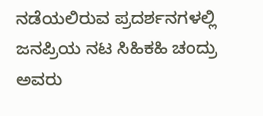ನಡೆಯಲಿರುವ ಪ್ರದರ್ಶನಗಳಲ್ಲಿ ಜನಪ್ರಿಯ ನಟ ಸಿಹಿಕಹಿ ಚಂದ್ರು ಅವರು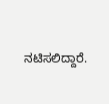ನಟಿಸಲಿದ್ದಾರೆ.